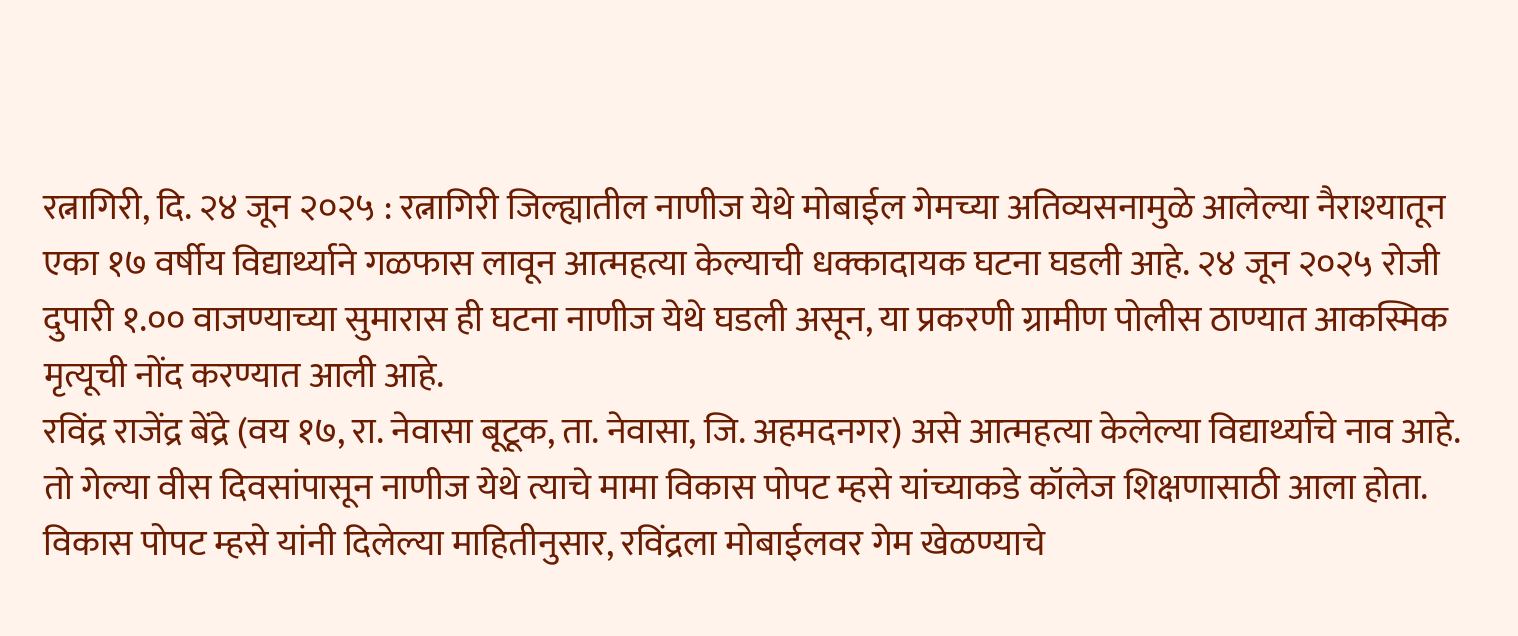रत्नागिरी, दि. २४ जून २०२५ : रत्नागिरी जिल्ह्यातील नाणीज येथे मोबाईल गेमच्या अतिव्यसनामुळे आलेल्या नैराश्यातून एका १७ वर्षीय विद्यार्थ्याने गळफास लावून आत्महत्या केल्याची धक्कादायक घटना घडली आहे. २४ जून २०२५ रोजी दुपारी १.०० वाजण्याच्या सुमारास ही घटना नाणीज येथे घडली असून, या प्रकरणी ग्रामीण पोलीस ठाण्यात आकस्मिक मृत्यूची नोंद करण्यात आली आहे.
रविंद्र राजेंद्र बेंद्रे (वय १७, रा. नेवासा बूटूक, ता. नेवासा, जि. अहमदनगर) असे आत्महत्या केलेल्या विद्यार्थ्याचे नाव आहे. तो गेल्या वीस दिवसांपासून नाणीज येथे त्याचे मामा विकास पोपट म्हसे यांच्याकडे कॉलेज शिक्षणासाठी आला होता.
विकास पोपट म्हसे यांनी दिलेल्या माहितीनुसार, रविंद्रला मोबाईलवर गेम खेळण्याचे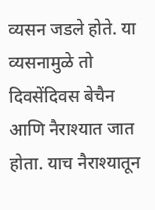व्यसन जडले होते. या व्यसनामुळे तो दिवसेंदिवस बेचैन आणि नैराश्यात जात होता. याच नैराश्यातून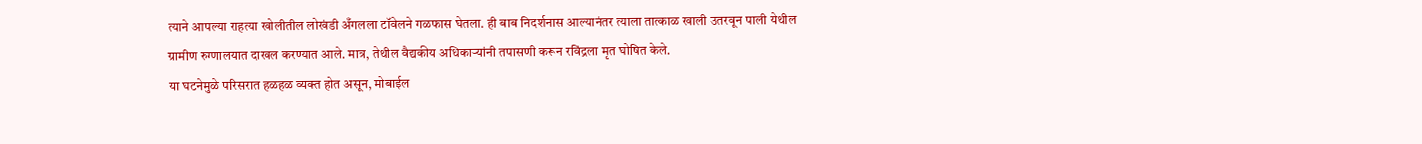त्याने आपल्या राहत्या खोलीतील लोखंडी अँगलला टॉवेलने गळफास घेतला. ही बाब निदर्शनास आल्यानंतर त्याला तात्काळ खाली उतरवून पाली येथील ग्रामीण रुग्णालयात दाखल करण्यात आले. मात्र, तेथील वैद्यकीय अधिकाऱ्यांनी तपासणी करून रविंद्रला मृत घोषित केले.
या घटनेमुळे परिसरात हळहळ व्यक्त होत असून, मोबाईल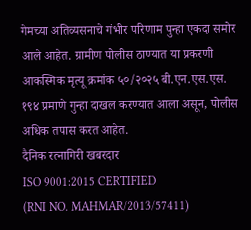गेमच्या अतिव्यसनाचे गंभीर परिणाम पुन्हा एकदा समोर आले आहेत. ग्रामीण पोलीस ठाण्यात या प्रकरणी आकस्मिक मृत्यू क्रमांक ५०/२०२५ बी.एन.एस.एस. १९४ प्रमाणे गुन्हा दाखल करण्यात आला असून, पोलीस अधिक तपास करत आहेत.
दैनिक रत्नागिरी खबरदार
ISO 9001:2015 CERTIFIED
(RNI NO. MAHMAR/2013/57411)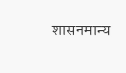शासनमान्य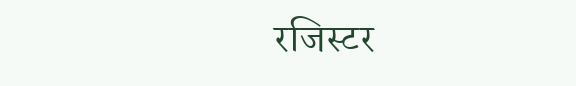रजिस्टर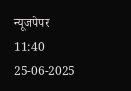न्यूजपेपर
11:40 25-06-2025